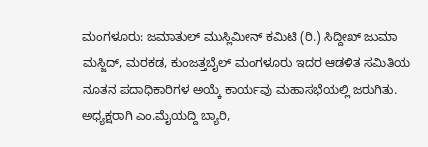ಮಂಗಳೂರು: ಜಮಾತುಲ್ ಮುಸ್ಲಿಮೀನ್ ಕಮಿಟಿ (ರಿ.) ಸಿದ್ದೀಖ್ ಜುಮಾ ಮಸ್ಜಿದ್, ಮರಕಡ, ಕುಂಜತ್ತಬೈಲ್ ಮಂಗಳೂರು ಇದರ ಆಡಳಿತ ಸಮಿತಿಯ ನೂತನ ಪದಾಧಿಕಾರಿಗಳ ಅಯ್ಕೆ ಕಾರ್ಯವು ಮಹಾಸಭೆಯಲ್ಲಿ ಜರುಗಿತು.
ಅಧ್ಯಕ್ಷರಾಗಿ ಎಂ.ಮೈಯದ್ದಿ ಬ್ಯಾರಿ,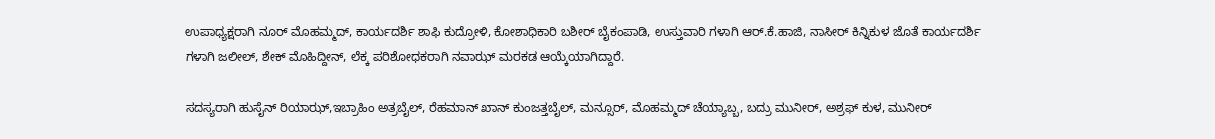ಉಪಾಧ್ಯಕ್ಷರಾಗಿ ನೂರ್ ಮೊಹಮ್ಮದ್, ಕಾರ್ಯದರ್ಶಿ ಶಾಫಿ ಕುದ್ರೋಳಿ, ಕೋಶಾಧಿಕಾರಿ ಬಶೀರ್ ಬೈಕಂಪಾಡಿ, ಉಸ್ತುವಾರಿ ಗಳಾಗಿ ಆರ್.ಕೆ.ಹಾಜಿ, ನಾಸೀರ್ ಕಿನ್ನಿಕುಳ ಜೊತೆ ಕಾರ್ಯದರ್ಶಿ ಗಳಾಗಿ ಜಲೀಲ್, ಶೇಕ್ ಮೊಹಿದ್ದೀನ್, ಲೆಕ್ಕ ಪರಿಶೋಧಕರಾಗಿ ನವಾಝ್ ಮರಕಡ ಆಯ್ಕೆಯಾಗಿದ್ದಾರೆ.

ಸದಸ್ಯರಾಗಿ ಹುಸೈನ್ ರಿಯಾಝ್,ಇಬ್ರಾಹಿಂ ಅತ್ರಬೈಲ್, ರೆಹಮಾನ್ ಖಾನ್ ಕುಂಜತ್ತಬೈಲ್, ಮನ್ಸೂರ್, ಮೊಹಮ್ಮದ್ ಚೆಯ್ಯಾಬ್ಬ, ಬದ್ರು ಮುನೀರ್, ಅಶ್ರಫ್ ಕುಳ, ಮುನೀರ್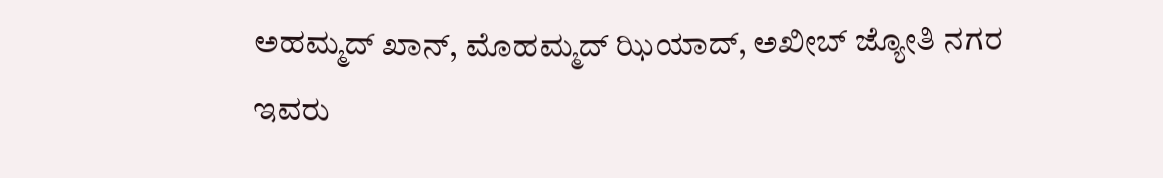ಅಹಮ್ಮದ್ ಖಾನ್, ಮೊಹಮ್ಮದ್ ಝಿಯಾದ್, ಅಖೀಬ್ ಜ್ಯೋತಿ ನಗರ ಇವರು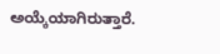ಅಯ್ಕೆಯಾಗಿರುತ್ತಾರೆ.